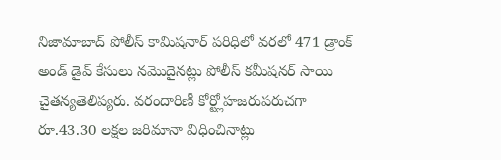నిజామాబాద్ పోలీస్ కామిషనార్ పరిధిలో వరలో 471 డ్రాంక్ అండ్ డైవ్ కేసులు నమొదైనట్లు పోలీస్ కమీషనర్ సాయి చైతన్యతెలిప్యరు. వరందారిణీ కోర్ట్లోహజరుపరుచగా
రూ.43.30 లక్షల జరిమానా విధించినాట్లు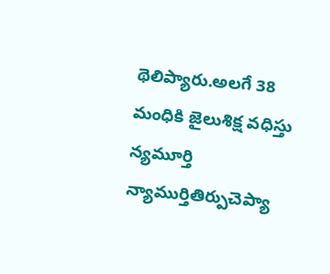థెలిప్యారు.అలగే 38 మంధికి జైలుశిక్ష వధిస్తు న్యమూర్తి న్యాముర్తితిర్పుచెప్యా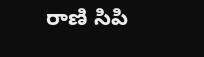రాణి సిపి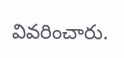వివరించారు.